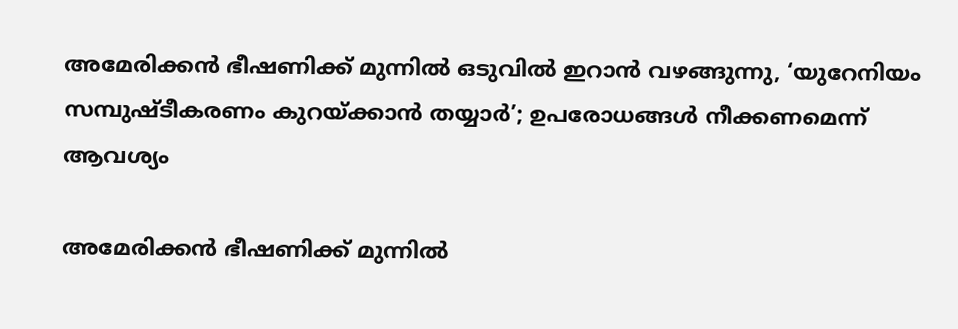അമേരിക്കൻ ഭീഷണിക്ക് മുന്നിൽ ഒടുവിൽ ഇറാൻ വഴങ്ങുന്നു, ‘യുറേനിയം സമ്പുഷ്ടീകരണം കുറയ്ക്കാൻ തയ്യാർ’; ഉപരോധങ്ങൾ നീക്കണമെന്ന് ആവശ്യം

അമേരിക്കൻ ഭീഷണിക്ക് മുന്നിൽ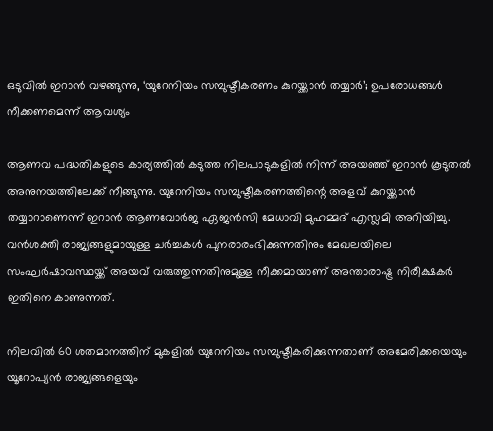ഒടുവിൽ ഇറാൻ വഴങ്ങുന്നു, ‘യുറേനിയം സമ്പുഷ്ടീകരണം കുറയ്ക്കാൻ തയ്യാർ’; ഉപരോധങ്ങൾ നീക്കണമെന്ന് ആവശ്യം

ആണവ പദ്ധതികളുടെ കാര്യത്തിൽ കടുത്ത നിലപാടുകളിൽ നിന്ന് അയഞ്ഞ് ഇറാൻ കൂടുതൽ അനുനയത്തിലേക്ക് നീങ്ങുന്നു. യുറേനിയം സമ്പുഷ്ടീകരണത്തിന്റെ അളവ് കുറയ്ക്കാൻ തയ്യാറാണെന്ന് ഇറാൻ ആണവോർജ ഏജൻസി മേധാവി മുഹമ്മദ് എസ്ലമി അറിയിച്ചു. വൻശക്തി രാജ്യങ്ങളുമായുള്ള ചർച്ചകൾ പുനരാരംഭിക്കുന്നതിനും മേഖലയിലെ സംഘർഷാവസ്ഥയ്ക്ക് അയവ് വരുത്തുന്നതിനുമുള്ള നീക്കമായാണ് അന്താരാഷ്ട്ര നിരീക്ഷകർ ഇതിനെ കാണുന്നത്.

നിലവിൽ 60 ശതമാനത്തിന് മുകളിൽ യുറേനിയം സമ്പുഷ്ടീകരിക്കുന്നതാണ് അമേരിക്കയെയും യൂറോപ്യൻ രാജ്യങ്ങളെയും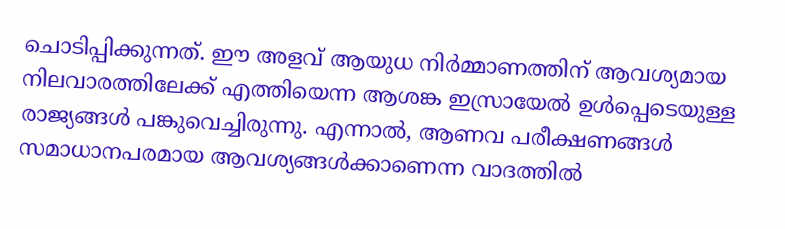ചൊടിപ്പിക്കുന്നത്. ഈ അളവ് ആയുധ നിർമ്മാണത്തിന് ആവശ്യമായ നിലവാരത്തിലേക്ക് എത്തിയെന്ന ആശങ്ക ഇസ്രായേൽ ഉൾപ്പെടെയുള്ള രാജ്യങ്ങൾ പങ്കുവെച്ചിരുന്നു. എന്നാൽ, ആണവ പരീക്ഷണങ്ങൾ സമാധാനപരമായ ആവശ്യങ്ങൾക്കാണെന്ന വാദത്തിൽ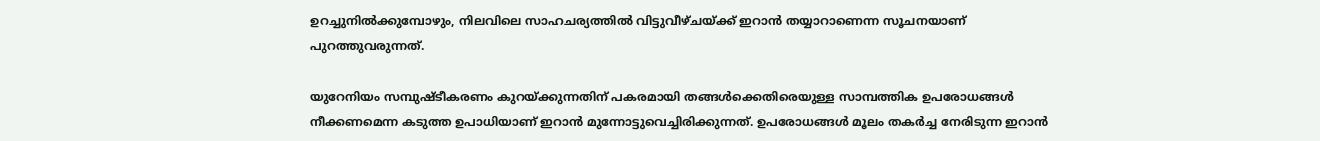ഉറച്ചുനിൽക്കുമ്പോഴും, നിലവിലെ സാഹചര്യത്തിൽ വിട്ടുവീഴ്ചയ്ക്ക് ഇറാൻ തയ്യാറാണെന്ന സൂചനയാണ് പുറത്തുവരുന്നത്.

യുറേനിയം സമ്പുഷ്ടീകരണം കുറയ്ക്കുന്നതിന് പകരമായി തങ്ങൾക്കെതിരെയുള്ള സാമ്പത്തിക ഉപരോധങ്ങൾ നീക്കണമെന്ന കടുത്ത ഉപാധിയാണ് ഇറാൻ മുന്നോട്ടുവെച്ചിരിക്കുന്നത്. ഉപരോധങ്ങൾ മൂലം തകർച്ച നേരിടുന്ന ഇറാൻ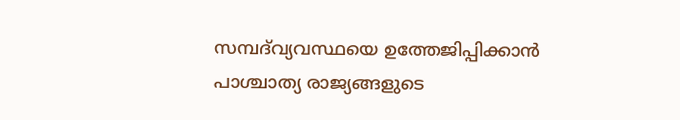സമ്പദ്‌വ്യവസ്ഥയെ ഉത്തേജിപ്പിക്കാൻ പാശ്ചാത്യ രാജ്യങ്ങളുടെ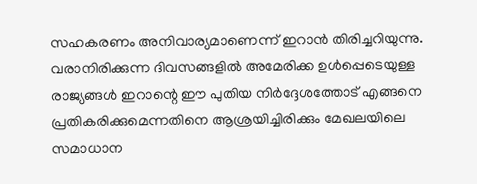സഹകരണം അനിവാര്യമാണെന്ന് ഇറാൻ തിരിച്ചറിയുന്നു. വരാനിരിക്കുന്ന ദിവസങ്ങളിൽ അമേരിക്ക ഉൾപ്പെടെയുള്ള രാജ്യങ്ങൾ ഇറാന്റെ ഈ പുതിയ നിർദ്ദേശത്തോട് എങ്ങനെ പ്രതികരിക്കുമെന്നതിനെ ആശ്രയിച്ചിരിക്കും മേഖലയിലെ സമാധാന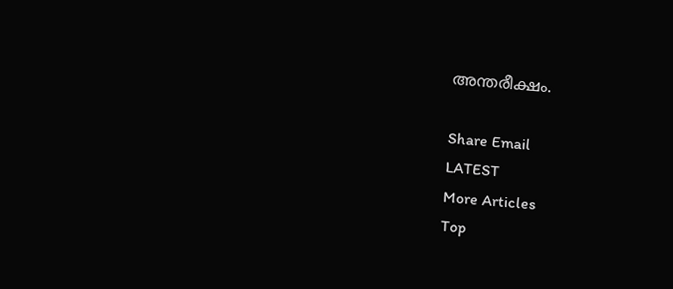അന്തരീക്ഷം.

Share Email
LATEST
More Articles
Top